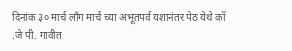दिनांक ३० मार्च लाँग मार्च च्या अभूतपर्व यशानंतर पेठ येथे कॉ .जे पी. गावीत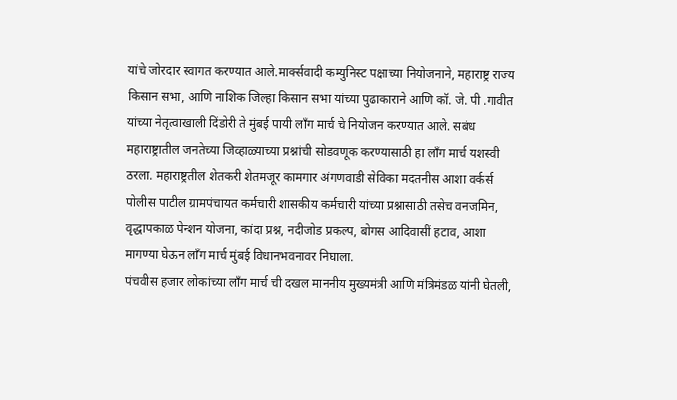यांचे जोरदार स्वागत करण्यात आले.मार्क्सवादी कम्युनिस्ट पक्षाच्या नियोजनाने, महाराष्ट्र राज्य किसान सभा, आणि नाशिक जिल्हा किसान सभा यांच्या पुढाकाराने आणि कॉ. जे. पी .गावीत यांच्या नेतृत्वाखाली दिंडोरी ते मुंबई पायी लाँग मार्च चे नियोजन करण्यात आले. सबंध महाराष्ट्रातील जनतेच्या जिव्हाळ्याच्या प्रश्नांची सोडवणूक करण्यासाठी हा लाँग मार्च यशस्वी ठरला. महाराष्ट्रतील शेतकरी शेतमजूर कामगार अंगणवाडी सेविका मदतनीस आशा वर्कर्स पोलीस पाटील ग्रामपंचायत कर्मचारी शासकीय कर्मचारी यांच्या प्रश्नासाठी तसेच वनजमिन, वृद्धापकाळ पेन्शन योजना, कांदा प्रश्न, नदीजोड प्रकल्प, बोगस आदिवासीं हटाव, आशा मागण्या घेऊन लाँग मार्च मुंबई विधानभवनावर निघाला.
पंचवीस हजार लोकांच्या लाँग मार्च ची दखल माननीय मुख्यमंत्री आणि मंत्रिमंडळ यांनी घेतली,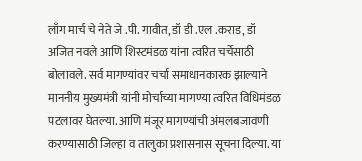लाँग मार्च चे नेते जे .पी. गावीत, डॉ डी .एल .कराड, डॉ अजित नवले आणि शिस्टमंडळ यांना त्वरित चर्चेसाठी बोलावले. सर्व मागण्यांवर चर्चा समाधानकारक झाल्याने माननीय मुख्यमंत्री यांनी मोर्चाच्या मागण्या त्वरित विधिमंडळ पटलावर घेतल्या. आणि मंजूर मागण्यांची अंमलबजावणी करण्यासाठी जिल्हा व तालुका प्रशासनास सूचना दिल्या. या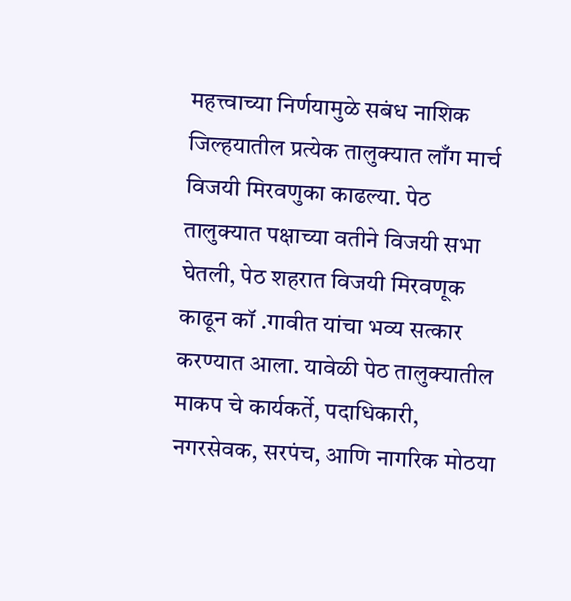महत्त्वाच्या निर्णयामुळे सबंध नाशिक जिल्हयातील प्रत्येक तालुक्यात लाँग मार्च विजयी मिरवणुका काढल्या. पेठ तालुक्यात पक्षाच्या वतीने विजयी सभा घेतली, पेठ शहरात विजयी मिरवणूक काढून कॉ .गावीत यांचा भव्य सत्कार करण्यात आला. यावेळी पेठ तालुक्यातील माकप चे कार्यकर्ते, पदाधिकारी, नगरसेवक, सरपंच, आणि नागरिक मोठया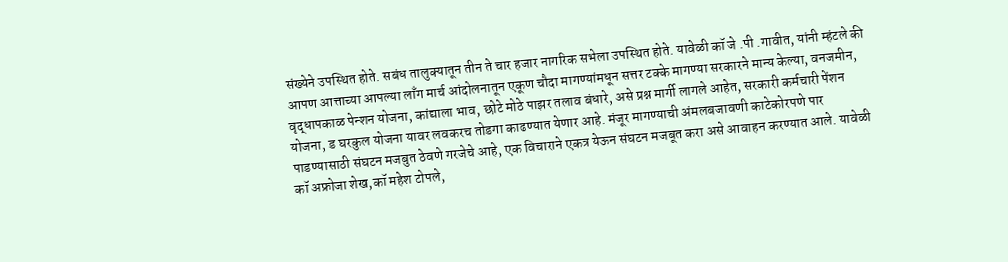संख्येने उपस्थित होते. सबंध तालुक्यातून तीन ते चार हजार नागरिक सभेला उपस्थित होते. यावेळी कॉ जे .पी .गावीत, यांनी म्हंटले की आपण आत्ताच्या आपल्या लाँग मार्च आंदोलनातून एकूण चौदा मागण्यांमधून सत्तर टक्के मागण्या सरकारने मान्य केल्या, वनजमीन, वृद्धापकाळ पेन्शन योजना, कांद्याला भाव, छोटे मोठे पाझर तलाव बंधारे, असे प्रश्न मार्गी लागले आहेत, सरकारी कर्मचारी पेंशन योजना, ड घरकुल योजना यावर लवकरच तोडगा काढण्यात येणार आहे. मंजूर मागण्याची अंमलबजावणी काटेकोरपणे पार पाडण्यासाठी संघटन मजबुत ठेवणे गरजेचे आहे, एक विचाराने एकत्र येऊन संघटन मजबूत करा असे आवाहन करण्यात आले. यावेळी कॉ अफ्रोजा शेख,कॉ महेश टोपले,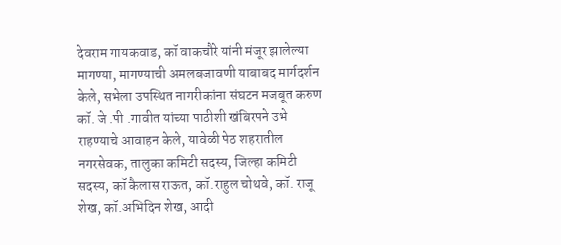देवराम गायकवाड, कॉ वाकचौरे यांनी मंजूर झालेल्या मागण्या, मागण्याची अमलबजावणी याबाबद मार्गदर्शन केले, सभेला उपस्थित नागरीकांना संघटन मजबूत करुण कॉ. जे .पी .गावीत यांच्या पाठीशी खंबिरपने उभे राहण्याचे आवाहन केले, यावेळी पेठ शहरातील नगरसेवक, तालुका कमिटी सदस्य, जिल्हा कमिटी सदस्य, कॉ कैलास राऊत, कॉ.राहुल चोथवे, कॉ. राजू शेख, कॉ.अभिदिन शेख, आदी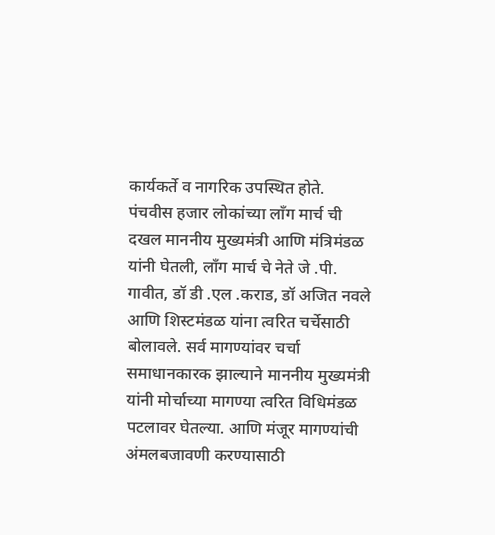कार्यकर्ते व नागरिक उपस्थित होते.
पंचवीस हजार लोकांच्या लाँग मार्च ची दखल माननीय मुख्यमंत्री आणि मंत्रिमंडळ यांनी घेतली, लाँग मार्च चे नेते जे .पी. गावीत, डॉ डी .एल .कराड, डॉ अजित नवले आणि शिस्टमंडळ यांना त्वरित चर्चेसाठी बोलावले. सर्व मागण्यांवर चर्चा समाधानकारक झाल्याने माननीय मुख्यमंत्री यांनी मोर्चाच्या मागण्या त्वरित विधिमंडळ पटलावर घेतल्या. आणि मंजूर मागण्यांची अंमलबजावणी करण्यासाठी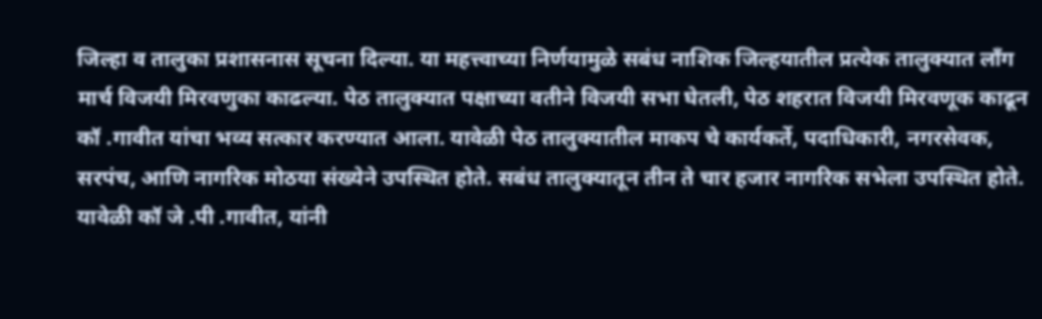जिल्हा व तालुका प्रशासनास सूचना दिल्या. या महत्त्वाच्या निर्णयामुळे सबंध नाशिक जिल्हयातील प्रत्येक तालुक्यात लाँग मार्च विजयी मिरवणुका काढल्या. पेठ तालुक्यात पक्षाच्या वतीने विजयी सभा घेतली, पेठ शहरात विजयी मिरवणूक काढून कॉ .गावीत यांचा भव्य सत्कार करण्यात आला. यावेळी पेठ तालुक्यातील माकप चे कार्यकर्ते, पदाधिकारी, नगरसेवक, सरपंच, आणि नागरिक मोठया संख्येने उपस्थित होते. सबंध तालुक्यातून तीन ते चार हजार नागरिक सभेला उपस्थित होते. यावेळी कॉ जे .पी .गावीत, यांनी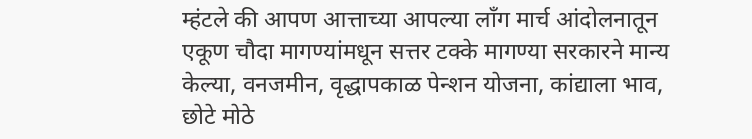म्हंटले की आपण आत्ताच्या आपल्या लाँग मार्च आंदोलनातून एकूण चौदा मागण्यांमधून सत्तर टक्के मागण्या सरकारने मान्य केल्या, वनजमीन, वृद्धापकाळ पेन्शन योजना, कांद्याला भाव, छोटे मोठे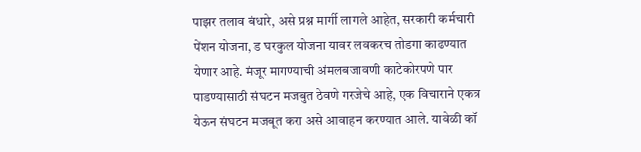पाझर तलाव बंधारे, असे प्रश्न मार्गी लागले आहेत, सरकारी कर्मचारी पेंशन योजना, ड घरकुल योजना यावर लवकरच तोडगा काढण्यात येणार आहे. मंजूर मागण्याची अंमलबजावणी काटेकोरपणे पार पाडण्यासाठी संघटन मजबुत ठेवणे गरजेचे आहे, एक विचाराने एकत्र येऊन संघटन मजबूत करा असे आवाहन करण्यात आले. यावेळी कॉ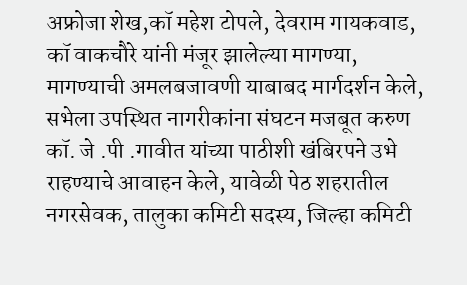अफ्रोजा शेख,कॉ महेश टोपले, देवराम गायकवाड, कॉ वाकचौरे यांनी मंजूर झालेल्या मागण्या, मागण्याची अमलबजावणी याबाबद मार्गदर्शन केले, सभेला उपस्थित नागरीकांना संघटन मजबूत करुण कॉ. जे .पी .गावीत यांच्या पाठीशी खंबिरपने उभे राहण्याचे आवाहन केले, यावेळी पेठ शहरातील नगरसेवक, तालुका कमिटी सदस्य, जिल्हा कमिटी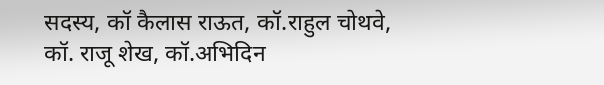सदस्य, कॉ कैलास राऊत, कॉ.राहुल चोथवे, कॉ. राजू शेख, कॉ.अभिदिन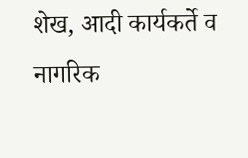शेख, आदी कार्यकर्ते व नागरिक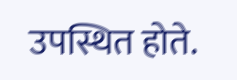उपस्थित होते.